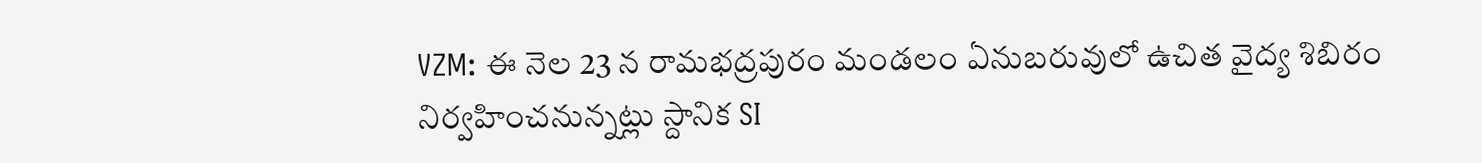VZM: ఈ నెల 23 న రామభద్రపురం మండలం ఏనుబరువులో ఉచిత వైద్య శిబిరం నిర్వహించనున్నట్లు స్దానిక SI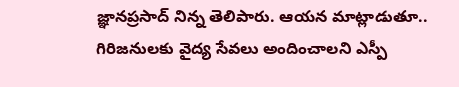జ్ఞానప్రసాద్ నిన్న తెలిపారు. ఆయన మాట్లాడుతూ.. గిరిజనులకు వైద్య సేవలు అందించాలని ఎస్పీ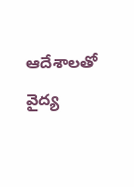ఆదేశాలతో వైద్య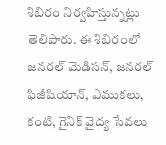శిబిరం నిర్వహిస్తున్నట్లు తెలిపారు. ఈ శిబిరంలో జనరల్ మెడిసన్, జనరల్ ఫిజీషియాన్, ఎముకలు, కంటి, గైనిక్ వైద్య సేవలు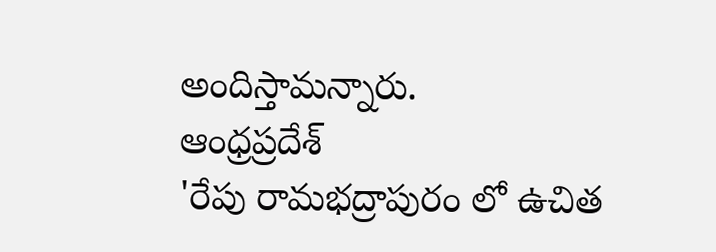అందిస్తామన్నారు.
ఆంధ్రప్రదేశ్
'రేపు రామభద్రాపురం లో ఉచిత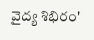వైద్య శిభిరం'